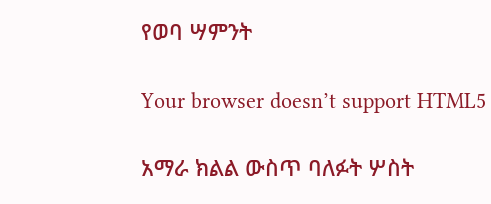የወባ ሣምንት

Your browser doesn’t support HTML5

አማራ ክልል ውስጥ ባለፉት ሦስት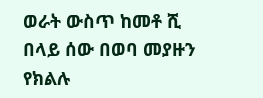ወራት ውስጥ ከመቶ ሺ በላይ ሰው በወባ መያዙን የክልሉ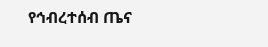የኅብረተሰብ ጤና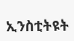ኢንስቲትዩት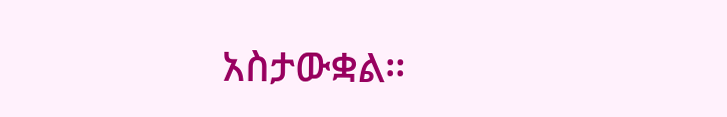አስታውቋል።